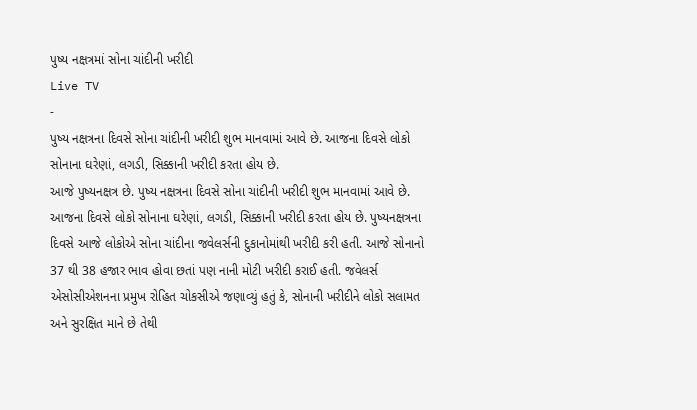પુષ્ય નક્ષત્રમાં સોના ચાંદીની ખરીદી
Live TV
-
પુષ્ય નક્ષત્રના દિવસે સોના ચાંદીની ખરીદી શુભ માનવામાં આવે છે. આજના દિવસે લોકો સોનાના ઘરેણાં, લગડી, સિક્કાની ખરીદી કરતા હોય છે.
આજે પુષ્યનક્ષત્ર છે. પુષ્ય નક્ષત્રના દિવસે સોના ચાંદીની ખરીદી શુભ માનવામાં આવે છે. આજના દિવસે લોકો સોનાના ઘરેણાં, લગડી, સિક્કાની ખરીદી કરતા હોય છે. પુષ્યનક્ષત્રના દિવસે આજે લોકોએ સોના ચાંદીના જવેલર્સની દુકાનોમાંથી ખરીદી કરી હતી. આજે સોનાનો 37 થી 38 હજાર ભાવ હોવા છતાં પણ નાની મોટી ખરીદી કરાઈ હતી. જવેલર્સ એસોસીએશનના પ્રમુખ રોહિત ચોકસીએ જણાવ્યું હતું કે, સોનાની ખરીદીને લોકો સલામત અને સુરક્ષિત માને છે તેથી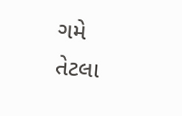ગમે તેટલા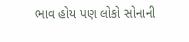ભાવ હોય પણ લોકો સોનાની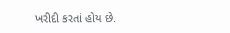ખરીદી કરતાં હોય છે.